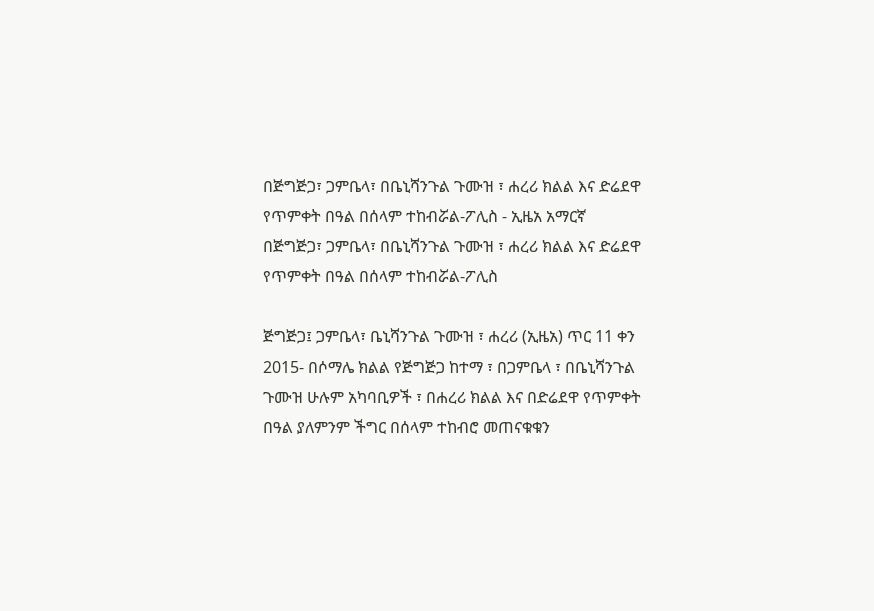በጅግጅጋ፣ ጋምቤላ፣ በቤኒሻንጉል ጉሙዝ ፣ ሐረሪ ክልል እና ድሬደዋ የጥምቀት በዓል በሰላም ተከብሯል-ፖሊስ - ኢዜአ አማርኛ
በጅግጅጋ፣ ጋምቤላ፣ በቤኒሻንጉል ጉሙዝ ፣ ሐረሪ ክልል እና ድሬደዋ የጥምቀት በዓል በሰላም ተከብሯል-ፖሊስ

ጅግጅጋ፤ ጋምቤላ፣ ቤኒሻንጉል ጉሙዝ ፣ ሐረሪ (ኢዜአ) ጥር 11 ቀን 2015- በሶማሌ ክልል የጅግጅጋ ከተማ ፣ በጋምቤላ ፣ በቤኒሻንጉል ጉሙዝ ሁሉም አካባቢዎች ፣ በሐረሪ ክልል እና በድሬደዋ የጥምቀት በዓል ያለምንም ችግር በሰላም ተከብሮ መጠናቁቁን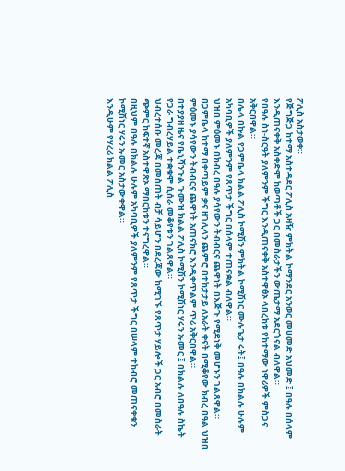ፖሊስ አስታወቀ።
የጅግጅጋ ከተማ አስተዳደር ፖሊስ አዛዥ ምክትል ኮማንደር አንወር መሀመድ አህመድ ፤ በዓሉ በሰላም እንዲጠናቀቅ አስቀድሞ ከወጣቶች ጋር በመስራታችን ውጤታማ አደርጎናል ብለዋል።
የበዓሉ ስነ-ስርዓት ያለምንም ችግር እንዲጠናቀቅ አስተዋፅኦ ላበረከቱ የከተማው ነዋሪዎች ምስጋና አቅርበዋል።
በሌላ በኩል የጋምቤላ ክልል ፖሊስ ኮሚሽን ምክትል ኮሚሽነር ሙሉጌታ ሩት፤ በዓሉ በክልሉ ሁሉም አካባቢዎች ያለምንም የጸጥታ ችግር በሰላም ተጠናቋል ብለዋል።
ህዝበ ምዕመኑ በክብረ በዓሉ ያሳየውን ትብብርና ጨዋነት በእጅጉ የሚደነቅ መሆኑን ገልጸዋል።
በጋምቤላ ከተማ በቀጣይም ቃና ዘገሊላን ጨምሮ በተከታታይ ለአራት ቀናት በሚቆየው ክብረ በዓል ህዝበ ምዕመኑ ያሳየውን ትብብርና ጨዋነት አጠናክሮ እንዲቀጥልም ጥሪ አቅርበዋል።
በተያያዘ ዜና የቤኒሻንጉል ጉሙዝ ክልል ፖሊስ ኮሚሽን ኮሚሽነር ሃሩን ኡመር ፤ በክልሉ ለበዓሉ ስኬት የጋራ ግብረሃይል ተቋቁሞ ሲሰራ መቆየቱን ገልጸዋል።
ህብረተሰቡ መረጃ በመስጠት ብቻ ሳይሆን በደረጃው ከሚገኙ የጸጥታ ሃይሎች ጋር አብሮ በመስራት ጭምር ከፍተኛ አስተዋጽኦ ማበርከቱን ተናግረዋል።
በዚህም በዓሉ በክልሉ ሁሉም አካባቢዎች ያለምንም የጸጥታ ችግር በሠላም ተከብሮ መጠናቀቁን ኮሚሽነር ሃሩን ኡመር አስታውቀዋል።
እንዲሁም የሃረሪ ክልል ፖሊስ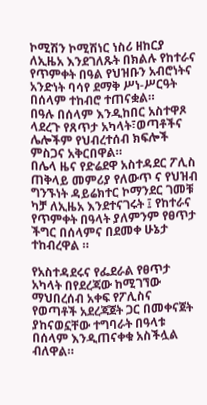ኮሚሽን ኮሚሽነር ነስሪ ዘከርያ ለኢዜአ እንደገለጹት በክልሉ የከተራና የጥምቀት በዓል የህዝቡን አብሮነትና አንድነት ባሳየ ደማቅ ሥነ-ሥርዓት በሰላም ተከብሮ ተጠናቋል።
በዓሉ በሰላም እንዲከበር አስተዋጾ ላደረጉ የጸጥታ አካላት፣ወጣቶችና ሌሎችም የህብረተሰብ ክፍሎች ምስጋና አቅርበዋል።
በሌላ ዜና የድሬደዋ አስተዳደር ፖሊስ ጠቅላይ መምሪያ የለውጥ ና የህዝብ ግንኙነት ዳይሬክተር ኮማንደር ገመቹ ካቻ ለኢዜአ እንደተናገሩት ፤ የከተራና የጥምቀት በዓላት ያለምንም የፀጥታ ችግር በሰላምና በደመቀ ሁኔታ ተከብረዋል ።

የአስተዳደሩና የፌደራል የፀጥታ አካላት በየደረጃው ከሚገኘው ማህበረሰብ አቀፍ የፖሊስና የወጣቶች አደረጃጀት ጋር በመቀናጀት ያከናወኗቸው ተግባራት በዓላቱ በሰላም እንዲጠናቀቁ አስችሏል ብለዋል።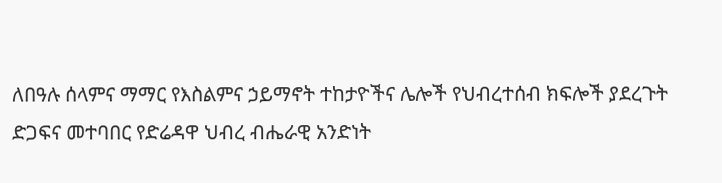ለበዓሉ ሰላምና ማማር የእስልምና ኃይማኖት ተከታዮችና ሌሎች የህብረተሰብ ክፍሎች ያደረጉት ድጋፍና መተባበር የድሬዳዋ ህብረ ብሔራዊ አንድነት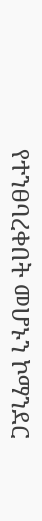የተንፀባረቀበት መሆኑን ኮማንደር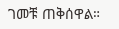ገመቹ ጠቅሰዋል።